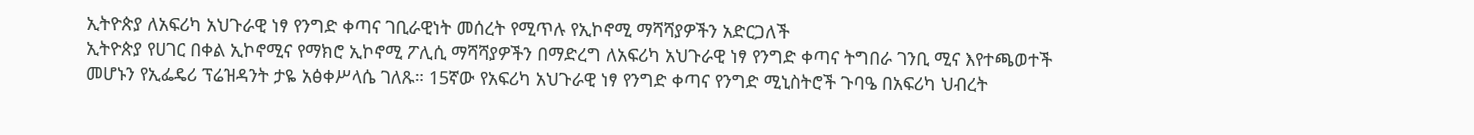ኢትዮጵያ ለአፍሪካ አህጉራዊ ነፃ የንግድ ቀጣና ገቢራዊነት መሰረት የሚጥሉ የኢኮኖሚ ማሻሻያዎችን አድርጋለች
ኢትዮጵያ የሀገር በቀል ኢኮኖሚና የማክሮ ኢኮኖሚ ፖሊሲ ማሻሻያዎችን በማድረግ ለአፍሪካ አህጉራዊ ነፃ የንግድ ቀጣና ትግበራ ገንቢ ሚና እየተጫወተች መሆኑን የኢፌዴሪ ፕሬዝዳንት ታዬ አፅቀሥላሴ ገለጹ። 15ኛው የአፍሪካ አህጉራዊ ነፃ የንግድ ቀጣና የንግድ ሚኒስትሮች ጉባዔ በአፍሪካ ህብረት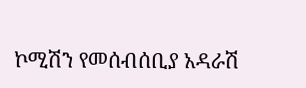ኮሚሽን የመሰብሰቢያ አዳራሽ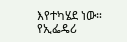እየተካሄደ ነው። የኢፌዴሪ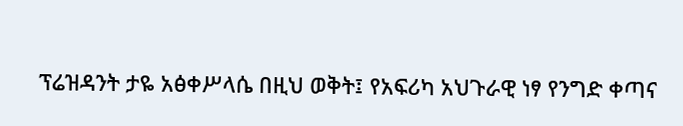ፕሬዝዳንት ታዬ አፅቀሥላሴ በዚህ ወቅት፤ የአፍሪካ አህጉራዊ ነፃ የንግድ ቀጣና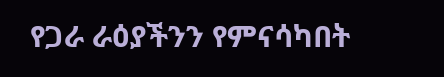የጋራ ራዕያችንን የምናሳካበት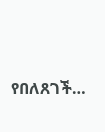የበለጸገች…